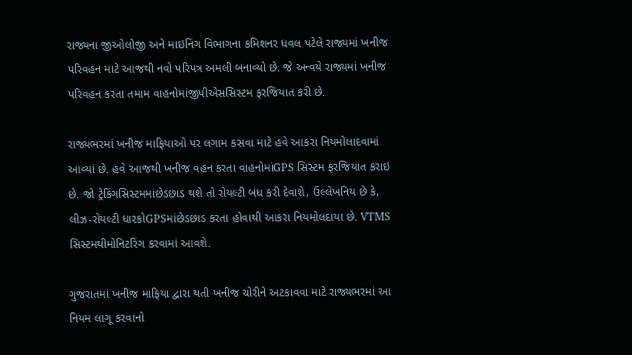રાજ્યના જીઓલોજી અને માઇનિંગ વિભાગના કમિશનર ધવલ પટેલે રાજ્યમાં ખનીજ પરિવહન માટે આજથી નવો પરિપત્ર અમલી બનાવ્યો છે. જે અન્વયે રાજ્યમાં ખનીજ પરિવહન કરતા તમામ વાહનોમાંજીપીએસસિસ્ટમ ફરજિયાત કરી છે.

રાજ્યભરમાં ખનીજ માફિયાઓ પર લગામ કસવા માટે હવે આકરા નિયમોલાદવામાં આવ્યાં છે. હવે આજથી ખનીજ વહન કરતા વાહનોમાંGPS સિસ્ટમ ફરજિયાત કરાઇ છે. જો ટ્રેકિંગસિસ્ટમમાંછેડછાડ થશે તો રોયલ્ટી બંધ કરી દેવાશે, ઉલ્લેખનિય છે કે, લીઝ-રોયલ્ટી ધારકોGPSમાંછેડછાડ કરતા હોવાથી આકરા નિયમોલદાયા છે. VTMS સિસ્ટમથીમોનિટરિંગ કરવામાં આવશે.

ગુજરાતમાં ખનીજ માફિયા દ્વારા થતી ખનીજ ચોરીને અટકાવવા માટે રાજ્યભરમાં આ નિયમ લાગૂ કરવાનો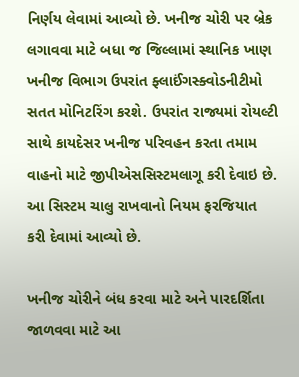નિર્ણય લેવામાં આવ્યો છે. ખનીજ ચોરી પર બ્રેક લગાવવા માટે બધા જ જિલ્લામાં સ્થાનિક ખાણ ખનીજ વિભાગ ઉપરાંત ફ્લાઈંગસ્ક્વોડનીટીમો સતત મોનિટરિંગ કરશે. ઉપરાંત રાજ્યમાં રોયલ્ટી સાથે કાયદેસર ખનીજ પરિવહન કરતા તમામ વાહનો માટે જીપીએસસિસ્ટમલાગૂ કરી દેવાઇ છે. આ સિસ્ટમ ચાલુ રાખવાનો નિયમ ફરજિયાત કરી દેવામાં આવ્યો છે.

ખનીજ ચોરીને બંધ કરવા માટે અને પારદર્શિતા જાળવવા માટે આ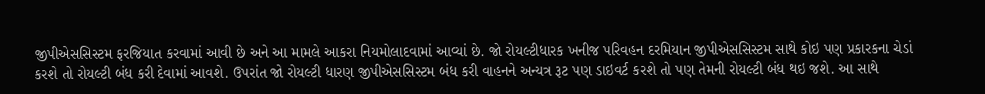જીપીએસસિસ્ટમ ફરજિયાત કરવામાં આવી છે અને આ મામલે આકરા નિયમોલાદવામાં આવ્યાં છે. જો રોયલ્ટીધારક ખનીજ પરિવહન દરમિયાન જીપીએસસિસ્ટમ સાથે કોઇ પણ પ્રકારકના ચેડાં કરશે તો રોયલ્ટી બંધ કરી દેવામાં આવશે. ઉપરાંત જો રોયલ્ટી ધારણ જીપીએસસિસ્ટમ બંધ કરી વાહનને અન્યત્ર રૂટ પણ ડાઇવર્ટ કરશે તો પણ તેમની રોયલ્ટી બંધ થઇ જશે. આ સાથે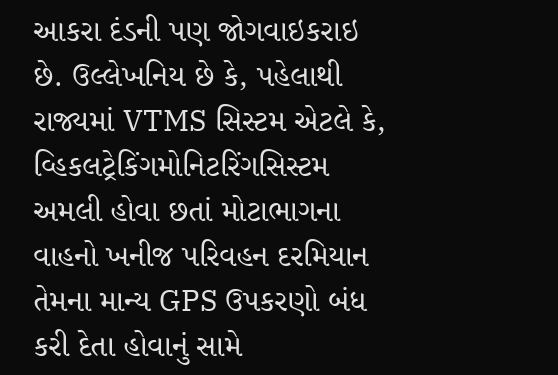આકરા દંડની પણ જોગવાઇકરાઇ છે. ઉલ્લેખનિય છે કે, પહેલાથી રાજ્યમાં VTMS સિસ્ટમ એટલે કે, વ્હિકલટ્રેકિંગમોનિટરિંગસિસ્ટમ અમલી હોવા છતાં મોટાભાગના વાહનો ખનીજ પરિવહન દરમિયાન તેમના માન્ય GPS ઉપકરણો બંધ કરી દેતા હોવાનું સામે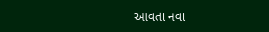આવતા નવા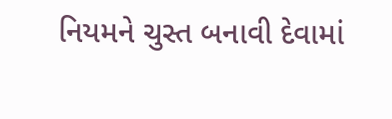નિયમને ચુસ્ત બનાવી દેવામાં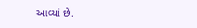આવ્યાં છે.